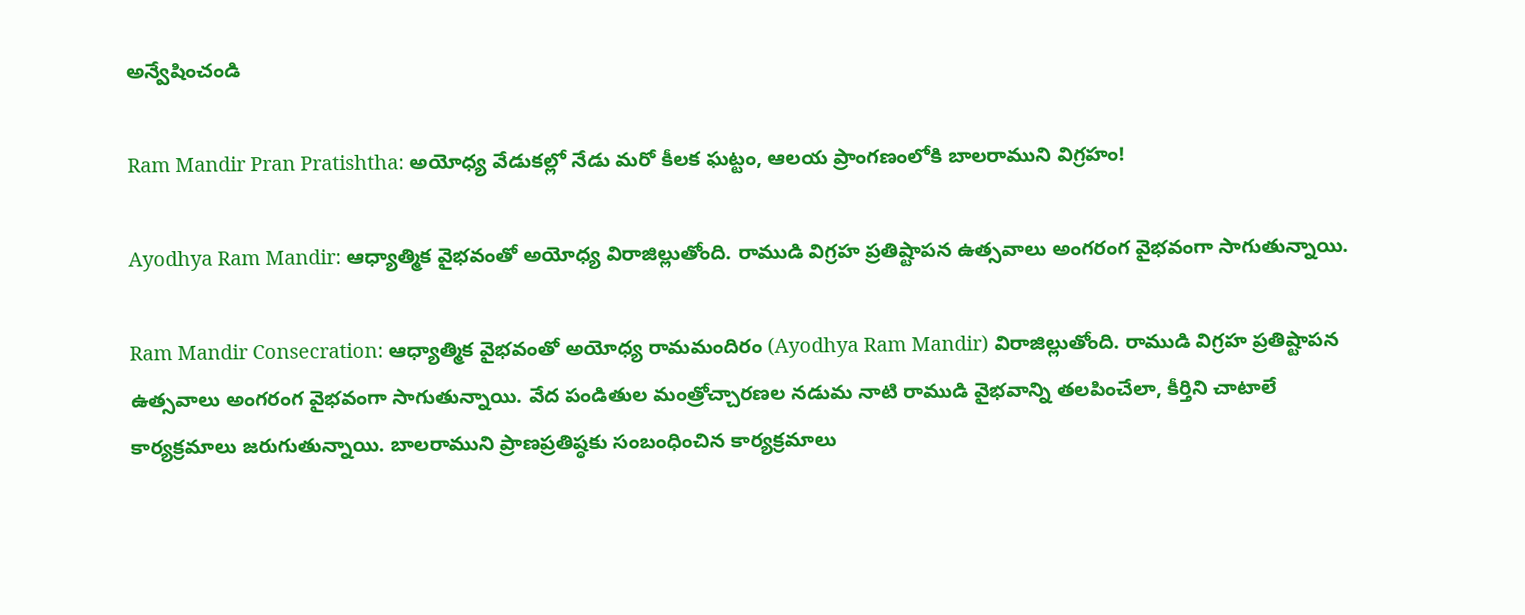అన్వేషించండి

Ram Mandir Pran Pratishtha: అయోధ్య వేడుకల్లో నేడు మరో కీలక ఘట్టం, ఆలయ ప్రాంగణంలోకి బాలరాముని విగ్రహం!

Ayodhya Ram Mandir: ఆధ్యాత్మిక వైభవంతో అయోధ్య విరాజిల్లుతోంది. రాముడి విగ్రహ ప్రతిష్టాపన ఉత్సవాలు అంగరంగ వైభవంగా సాగుతున్నాయి.

Ram Mandir Consecration: ఆధ్యాత్మిక వైభవంతో అయోధ్య రామమందిరం (Ayodhya Ram Mandir) విరాజిల్లుతోంది. రాముడి విగ్రహ ప్రతిష్టాపన ఉత్సవాలు అంగరంగ వైభవంగా సాగుతున్నాయి. వేద పండితుల మంత్రోచ్చారణల నడుమ నాటి రాముడి వైభవాన్ని తలపించేలా, కీర్తిని చాటాలే కార్యక్రమాలు జరుగుతున్నాయి. బాలరాముని ప్రాణప్రతిష్ఠకు సంబంధించిన కార్యక్రమాలు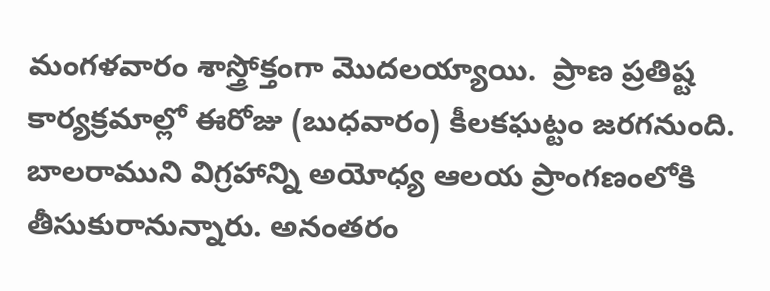మంగళవారం శాస్త్రోక్తంగా మొదలయ్యాయి.  ప్రాణ ప్రతిష్ట కార్యక్రమాల్లో ఈరోజు (బుధవారం) కీలకఘట్టం జరగనుంది. బాలరాముని విగ్రహాన్ని అయోధ్య ఆలయ ‍ప్రాంగణంలోకి తీసుకురానున్నారు. అనంతరం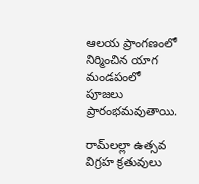ఆలయ ప్రాంగణంలో నిర్మించిన యాగ మండపంలో పూజలు ప్రారంభమవుతాయి.

రామ్‌లల్లా ఉత్సవ విగ్రహ క్రతువులు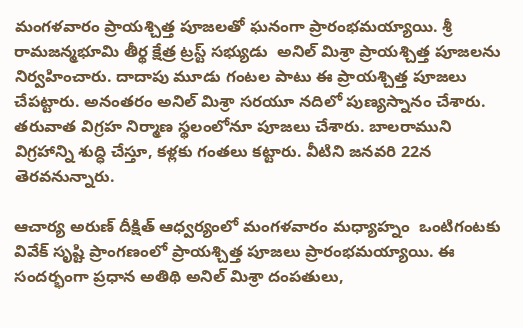మంగళవారం ప్రాయశ్చిత్త పూజలతో ఘనంగా ప్రారంభమయ్యాయి. శ్రీ రామజన్మభూమి తీర్థ క్షేత్ర ట్రస్ట్ సభ్యుడు  అనిల్ మిశ్రా ప్రాయశ్చిత్త పూజలను నిర్వహించారు. దాదాపు మూడు గంటల పాటు ఈ ప్రాయశ్చిత్త పూజలు చేపట్టారు. అనంతరం అనిల్ మిశ్రా సరయూ నదిలో పుణ్యస్నానం చేశారు. తరువాత విగ్రహ నిర్మాణ స్థలంలోనూ పూజలు చేశారు. బాలరాముని విగ్రహాన్ని శుద్ధి చేస్తూ, కళ్లకు గంతలు కట్టారు. వీటిని జనవరి 22న తెరవనున్నారు.

ఆచార్య అరుణ్ దీక్షిత్ ఆధ్వర్యంలో మంగళవారం మధ్యాహ్నం  ఒంటిగంటకు వివేక్ సృష్టి ప్రాంగణంలో ప్రాయశ్చిత్త పూజలు ప్రారంభమయ్యాయి. ఈ సందర్భంగా ప్రధాన అతిథి అనిల్ మిశ్రా దంపతులు,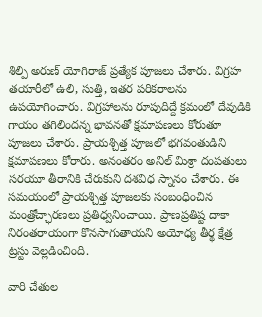శిల్పి అరుణ్ యోగిరాజ్ ప్రత్యేక పూజలు చేశారు. విగ్రహ తయారీలో ఉలి, సుత్తి, ఇతర పరికరాలను ఉపయోగించారు. విగ్రహాలను రూపుదిద్దే క్రమంలో దేవుడికి గాయం తగిలిందన్న భావనతో క్షమాపణలు కోరుతూ పూజలు చేశారు. ప్రాయశ్చిత్త పూజలో భగవంతుడిని క్షమాపణలు కోరారు. అనంతరం అనిల్ మిశ్రా దంపతులు సరయూ తీరానికి చేరుకుని దశవిధ స్నానం చేశారు. ఈ సమయంలో ప్రాయశ్చిత్త పూజలకు సంబంధించిన మంత్రోచ్ఛారణలు ప్రతిధ్వనించాయి. ప్రాణప్రతిష్ట దాకా నిరంతరాయంగా కొనసాగుతాయని అయోధ్య తీర్థ క్షేత్ర ట్రస్టు వెల్లడించింది.

వారి చేతుల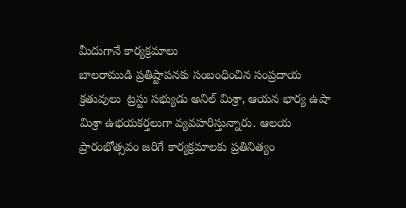మీదుగానే కార్యక్రమాలు
బాలరాముడి ప్రతిష్టాపనకు సంబంధించిన సంప్రదాయ క్రతువులు  ట్రస్టు సభ్యుడు అనిల్‌ మిశ్రా, ఆయన భార్య ఉషా మిశ్రా ఉభయకర్తలుగా వ్యవహరిస్తున్నారు. ఆలయ ప్రారంభోత్సవం జరిగే కార్యక్రమాలకు ప్రతినిత్యం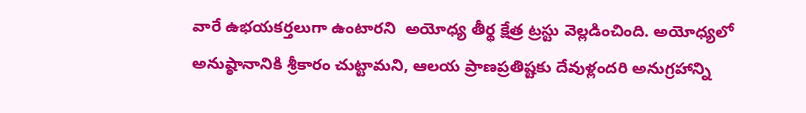వారే ఉభయకర్తలుగా ఉంటారని  అయోధ్య తీర్థ క్షేత్ర ట్రస్టు వెల్లడించింది. అయోధ్యలో అనుష్ఠానానికి శ్రీకారం చుట్టామని, ఆలయ ప్రాణప్రతిష్టకు దేవుళ్లందరి అనుగ్రహాన్ని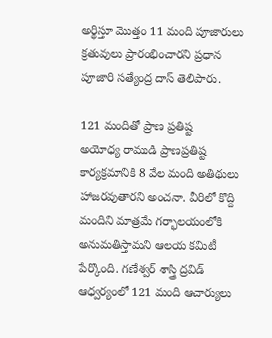అర్థిస్తూ మొత్తం 11 మంది పూజారులు క్రతువులు ప్రారంభించారని ప్రధాన పూజారి సత్యేంద్ర దాస్‌ తెలిపారు.

121 మందితో ప్రాణ ప్రతిష్ట
అయోధ్య రాముడి ప్రాణప్రతిష్ట కార్యక్రమానికి 8 వేల మంది అతిథులు హాజరవుతారని అంచనా. వీరిలో కొద్ది మందిని మాత్రమే గర్భాలయంలోకి అనుమతిస్తామని ఆలయ కమిటీ పేర్కొంది. గణేశ్వర్‌ శాస్త్రి ద్రవిడ్‌ ఆధ్వర్యంలో 121 మంది ఆచార్యులు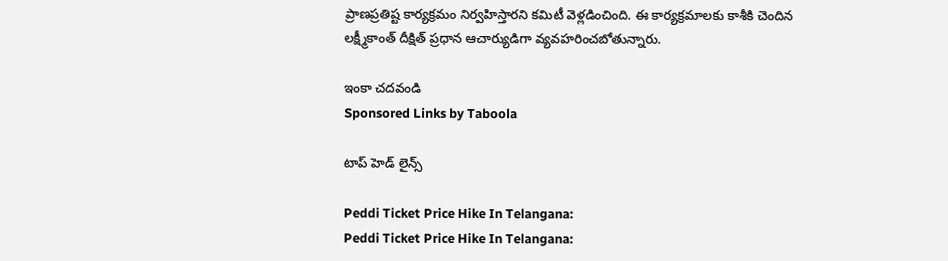ప్రాణప్రతిష్ట కార్యక్రమం నిర్వహిస్తారని కమిటీ వెళ్లడించింది. ఈ కార్యక్రమాలకు కాశీకి చెందిన లక్ష్మీకాంత్‌ దీక్షిత్‌ ప్రధాన ఆచార్యుడిగా వ్యవహరించబోతున్నారు.

ఇంకా చదవండి
Sponsored Links by Taboola

టాప్ హెడ్ లైన్స్

Peddi Ticket Price Hike In Telangana:
Peddi Ticket Price Hike In Telangana: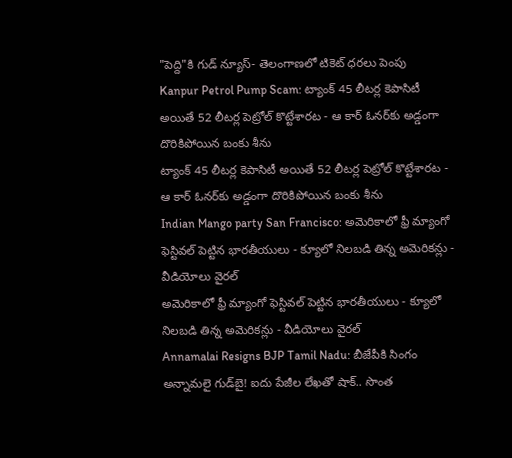"పెద్ది"కి గుడ్ న్యూస్- తెలంగాణలో టికెట్‌ ధరలు పెంపు
Kanpur Petrol Pump Scam: ట్యాంక్ 45 లీటర్ల కెపాసిటీ అయితే 52 లీటర్ల పెట్రోల్ కొట్టేశారట - ఆ కార్ ఓనర్‌కు అడ్డంగా దొరికిపోయిన బంకు శీను
ట్యాంక్ 45 లీటర్ల కెపాసిటీ అయితే 52 లీటర్ల పెట్రోల్ కొట్టేశారట - ఆ కార్ ఓనర్‌కు అడ్డంగా దొరికిపోయిన బంకు శీను
Indian Mango party San Francisco: అమెరికాలో ఫ్రీ మ్యాంగో ఫెస్టివల్ పెట్టిన భారతీయులు - క్యూలో నిలబడి తిన్న అమెరికన్లు - వీడియోలు వైరల్
అమెరికాలో ఫ్రీ మ్యాంగో ఫెస్టివల్ పెట్టిన భారతీయులు - క్యూలో నిలబడి తిన్న అమెరికన్లు - వీడియోలు వైరల్
Annamalai Resigns BJP Tamil Nadu: బీజేపీకి సింగం అన్నామలై గుడ్‌బై! ఐదు పేజీల లేఖతో షాక్.. సొంత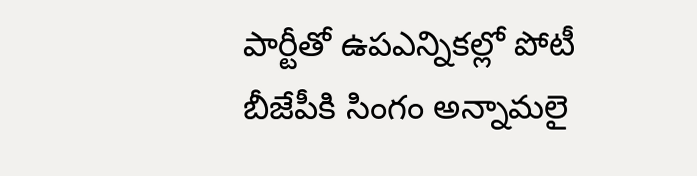పార్టీతో ఉపఎన్నికల్లో పోటీ
బీజేపీకి సింగం అన్నామలై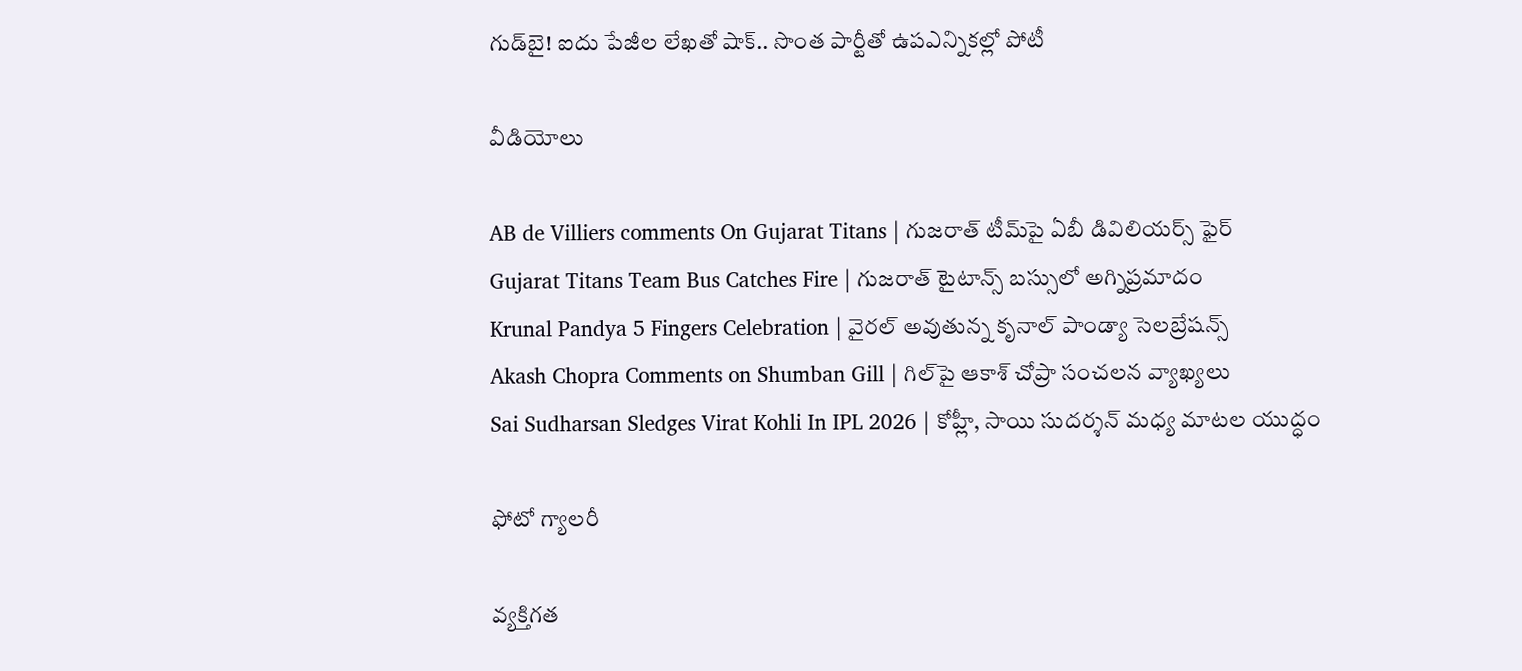గుడ్‌బై! ఐదు పేజీల లేఖతో షాక్.. సొంత పార్టీతో ఉపఎన్నికల్లో పోటీ

వీడియోలు

AB de Villiers comments On Gujarat Titans | గుజరాత్ టీమ్‌పై ఏబీ డివిలియర్స్ ఫైర్
Gujarat Titans Team Bus Catches Fire | గుజరాత్ టైటాన్స్ బస్సులో అగ్నిప్రమాదం
Krunal Pandya 5 Fingers Celebration | వైరల్ అవుతున్న కృనాల్ పాండ్యా సెలబ్రేషన్స్
Akash Chopra Comments on Shumban Gill | గిల్‌పై ఆకాశ్ చోప్రా సంచలన వ్యాఖ్యలు
Sai Sudharsan Sledges Virat Kohli In IPL 2026 | కోహ్లీ, సాయి సుదర్శన్ మధ్య మాటల యుద్ధం

ఫోటో గ్యాలరీ

వ్యక్తిగత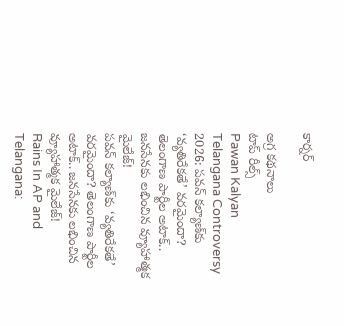కార్నర్

అగ్ర కథనాలు
టాప్ రీల్స్
Pawan Kalyan Telangana Controversy 2026: పవన్ కల్యాణ్‌కు ‘వ్యతిరేకతే’ వరమైందా? తెలంగాణ పార్టీల అటాక్.. జనసేనకు లభించిన వ్యూహాత్మక మైలేజ్!
పవన్ కల్యాణ్‌కు ‘వ్యతిరేకతే’ వరమైందా? తెలంగాణ పార్టీల అటాక్.. జనసేనకు లభించిన వ్యూహాత్మక మైలేజ్!
Rains In AP and Telangana: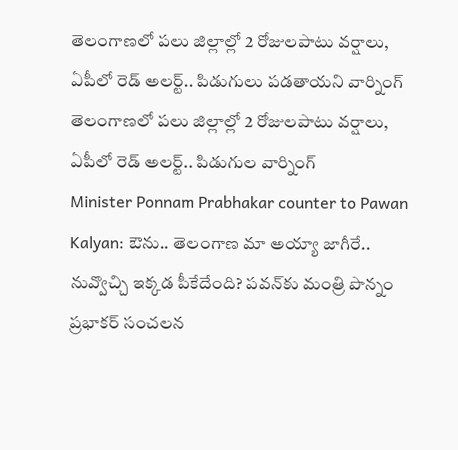తెలంగాణలో పలు జిల్లాల్లో 2 రోజులపాటు వర్షాలు, ఏపీలో రెడ్ అలర్ట్.. పిడుగులు పడతాయని వార్నింగ్
తెలంగాణలో పలు జిల్లాల్లో 2 రోజులపాటు వర్షాలు, ఏపీలో రెడ్ అలర్ట్.. పిడుగుల వార్నింగ్
Minister Ponnam Prabhakar counter to Pawan Kalyan: ఔను.. తెలంగాణ మా అయ్యా జాగీరే.. నువ్వొచ్చి ఇక్కడ పీకేదేంది? పవన్‌కు మంత్రి పొన్నం ప్రభాకర్ సంచలన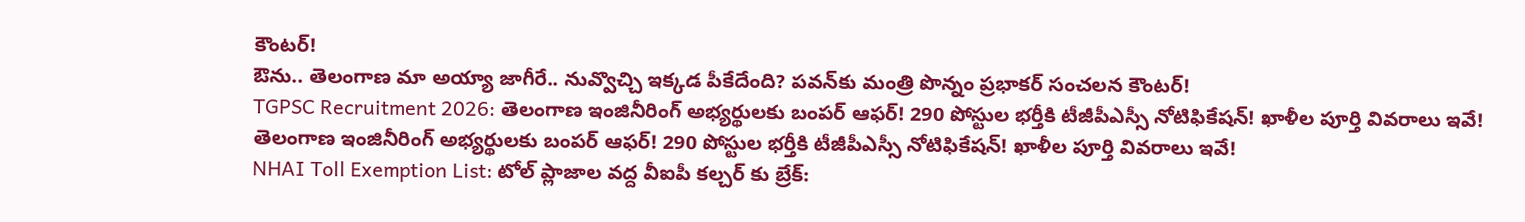కౌంటర్!
ఔను.. తెలంగాణ మా అయ్యా జాగీరే.. నువ్వొచ్చి ఇక్కడ పీకేదేంది? పవన్‌కు మంత్రి పొన్నం ప్రభాకర్ సంచలన కౌంటర్!
TGPSC Recruitment 2026: తెలంగాణ ఇంజినీరింగ్ అభ్యర్థులకు బంపర్ ఆఫర్‌! 290 పోస్టుల భర్తీకి టీజీపీఎస్సీ నోటిఫికేషన్! ఖాళీల పూర్తి వివరాలు ఇవే!
తెలంగాణ ఇంజినీరింగ్ అభ్యర్థులకు బంపర్ ఆఫర్‌! 290 పోస్టుల భర్తీకి టీజీపీఎస్సీ నోటిఫికేషన్! ఖాళీల పూర్తి వివరాలు ఇవే!
NHAI Toll Exemption List: టోల్ ప్లాజాల వద్ద వీఐపీ కల్చర్ కు బ్రేక్: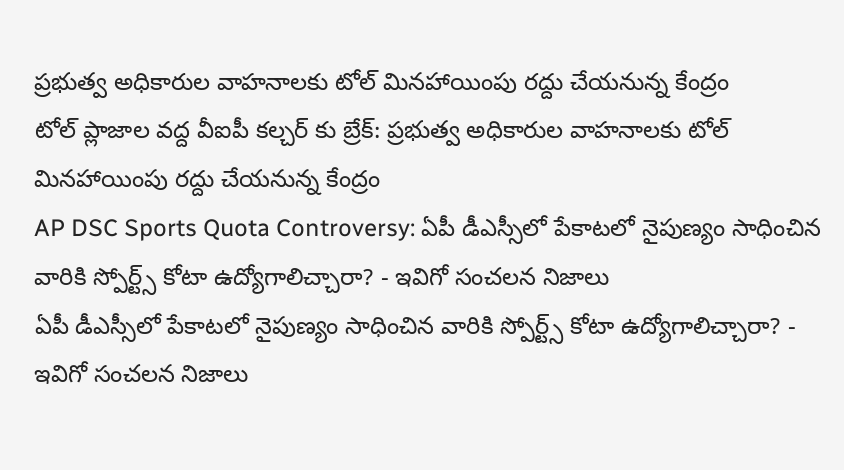ప్రభుత్వ అధికారుల వాహనాలకు టోల్ మినహాయింపు రద్దు చేయనున్న కేంద్రం
టోల్ ప్లాజాల వద్ద వీఐపీ కల్చర్ కు బ్రేక్: ప్రభుత్వ అధికారుల వాహనాలకు టోల్ మినహాయింపు రద్దు చేయనున్న కేంద్రం
AP DSC Sports Quota Controversy: ఏపీ డీఎస్సీలో పేకాటలో నైపుణ్యం సాధించిన వారికి స్పోర్ట్స్ కోటా ఉద్యోగాలిచ్చారా? - ఇవిగో సంచలన నిజాలు
ఏపీ డీఎస్సీలో పేకాటలో నైపుణ్యం సాధించిన వారికి స్పోర్ట్స్ కోటా ఉద్యోగాలిచ్చారా? - ఇవిగో సంచలన నిజాలు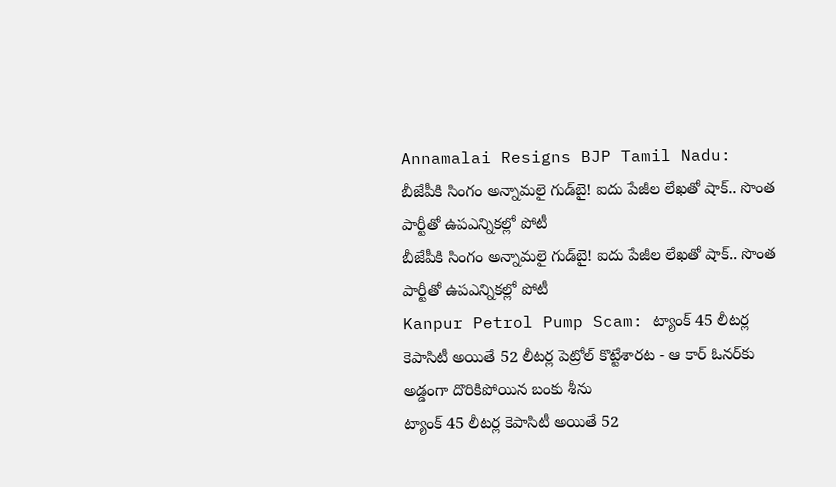Annamalai Resigns BJP Tamil Nadu: బీజేపీకి సింగం అన్నామలై గుడ్‌బై! ఐదు పేజీల లేఖతో షాక్.. సొంత పార్టీతో ఉపఎన్నికల్లో పోటీ
బీజేపీకి సింగం అన్నామలై గుడ్‌బై! ఐదు పేజీల లేఖతో షాక్.. సొంత పార్టీతో ఉపఎన్నికల్లో పోటీ
Kanpur Petrol Pump Scam: ట్యాంక్ 45 లీటర్ల కెపాసిటీ అయితే 52 లీటర్ల పెట్రోల్ కొట్టేశారట - ఆ కార్ ఓనర్‌కు అడ్డంగా దొరికిపోయిన బంకు శీను
ట్యాంక్ 45 లీటర్ల కెపాసిటీ అయితే 52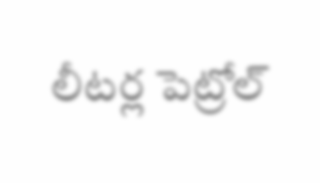లీటర్ల పెట్రోల్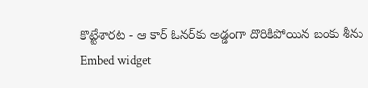కొట్టేశారట - ఆ కార్ ఓనర్‌కు అడ్డంగా దొరికిపోయిన బంకు శీను
Embed widget